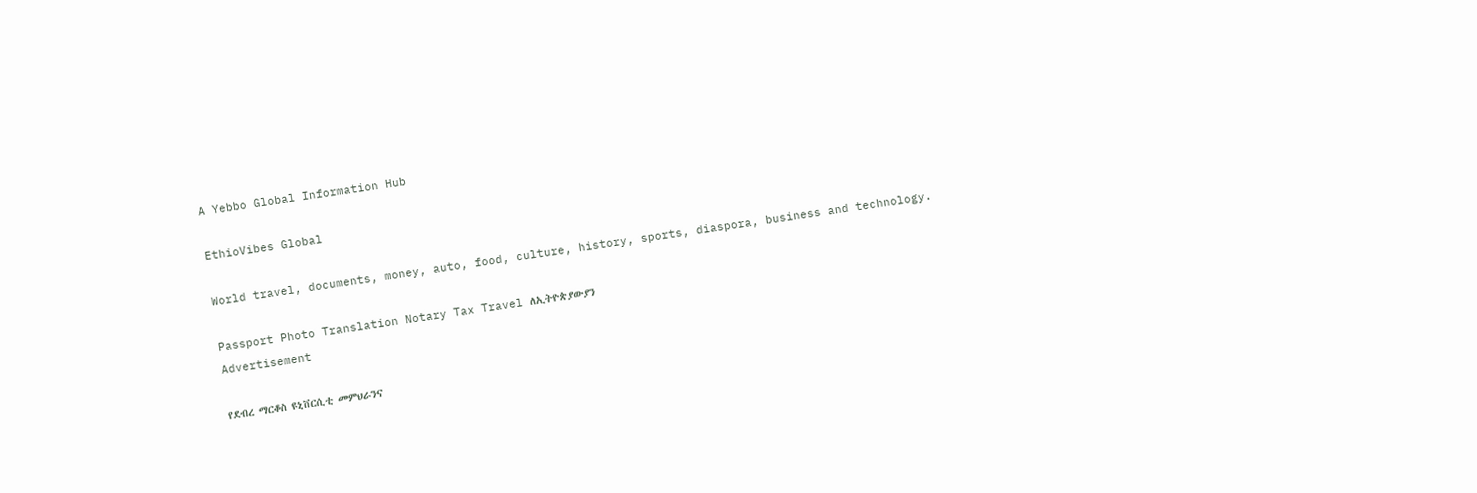A Yebbo Global Information Hub

EthioVibes Global

World travel, documents, money, auto, food, culture, history, sports, diaspora, business and technology.

Passport Photo Translation Notary Tax Travel ለኢትዮጵያውያን
Advertisement

የደብረ ማርቆስ ዩኒቨርሲቲ መምህራንና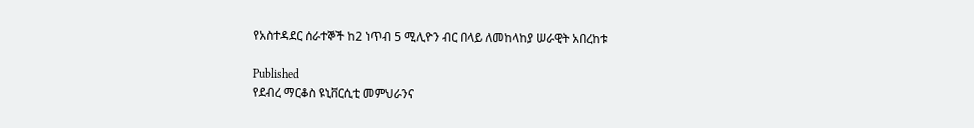የአስተዳደር ሰራተኞች ከ2 ነጥብ 5 ሚሊዮን ብር በላይ ለመከላከያ ሠራዊት አበረከቱ

Published
የደብረ ማርቆስ ዩኒቨርሲቲ መምህራንና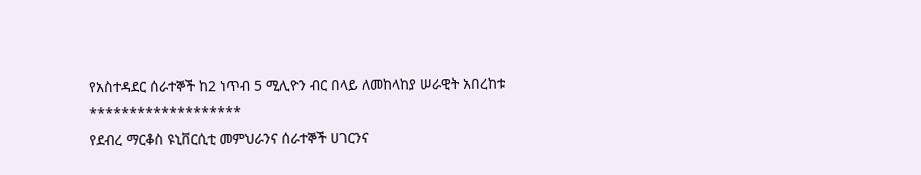የአስተዳደር ሰራተኞች ከ2 ነጥብ 5 ሚሊዮን ብር በላይ ለመከላከያ ሠራዊት አበረከቱ
*******************
የደብረ ማርቆስ ዩኒቨርሲቲ መምህራንና ሰራተኞች ሀገርንና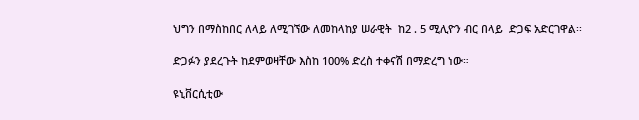ህግን በማስከበር ለላይ ለሚገኘው ለመከላከያ ሠራዊት  ከ2 . 5 ሚሊዮን ብር በላይ  ድጋፍ አድርገዋል፡፡

ድጋፉን ያደረጉት ከደምወዛቸው እስከ 100% ድረስ ተቀናሽ በማድረግ ነው።

ዩኒቨርሲቲው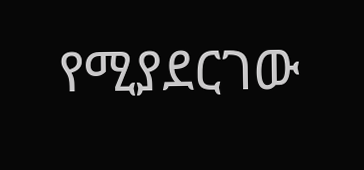የሚያደርገው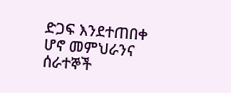ድጋፍ እንደተጠበቀ ሆኖ መምህራንና ሰራተኞች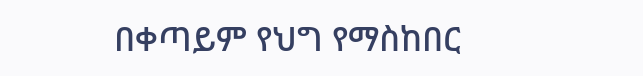በቀጣይም የህግ የማስከበር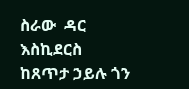ስራው  ዳር እስኪደርስ ከጸጥታ ኃይሉ ጎን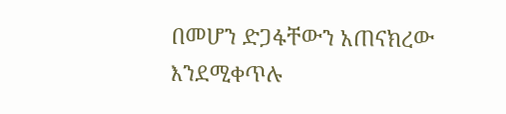በመሆን ድጋፋቸውን አጠናክረው እንደሚቀጥሉ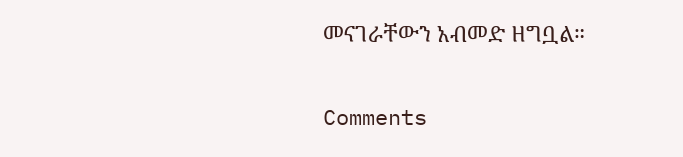መናገራቸውን አብመድ ዘግቧል።

Comments